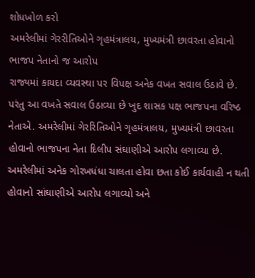શોધખોળ કરો
અમરેલીમાં ગેરરીતિઓને ગૃહમંત્રાલય, મુખ્યમંત્રી છાવરતા હોવાનો ભાજપ નેતાનો જ આરોપ
રાજ્યમાં કાયદા વ્યવસ્થા પર વિપક્ષ અનેક વખત સવાલ ઉઠાવે છે. પરંતુ આ વખતે સવાલ ઉઠાવ્યા છે ખુદ શાસક પક્ષ ભાજપના વરિષ્ઠ નેતાએ. અમરેલીમાં ગેરરિતિઓને ગૃહમંત્રાલય, મુખ્યમંત્રી છાવરતા હોવાનો ભાજપના નેતા દિલીપ સંઘાણીએ આરોપ લગાવ્યા છે. અમરેલીમાં અનેક ગોરખધંધા ચાલતા હોવા છતા કોઈ કાર્યવાહી ન થતી હોવાનો સાંઘાણીએ આરોપ લગાવ્યો અને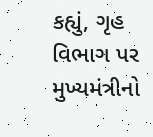કહ્યું, ગૃહ વિભાગ પર મુખ્યમંત્રીનો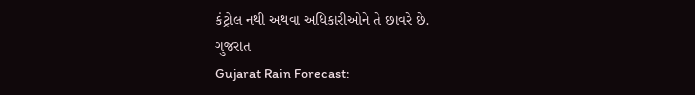કંટ્રોલ નથી અથવા અધિકારીઓને તે છાવરે છે.
ગુજરાત
Gujarat Rain Forecast: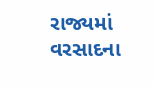રાજ્યમાં વરસાદના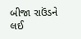બીજા રાઉંડને લઈ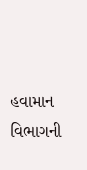હવામાન વિભાગની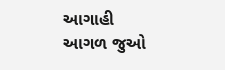આગાહી
આગળ જુઓ